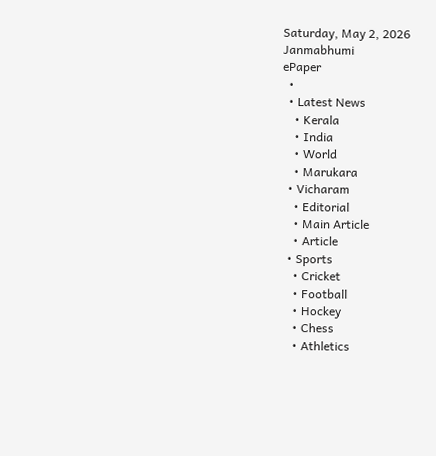Saturday, May 2, 2026
Janmabhumi
ePaper
  •
  • Latest News
    • Kerala
    • India
    • World
    • Marukara
  • Vicharam
    • Editorial
    • Main Article
    • Article
  • Sports
    • Cricket
    • Football
    • Hockey
    • Chess
    • Athletics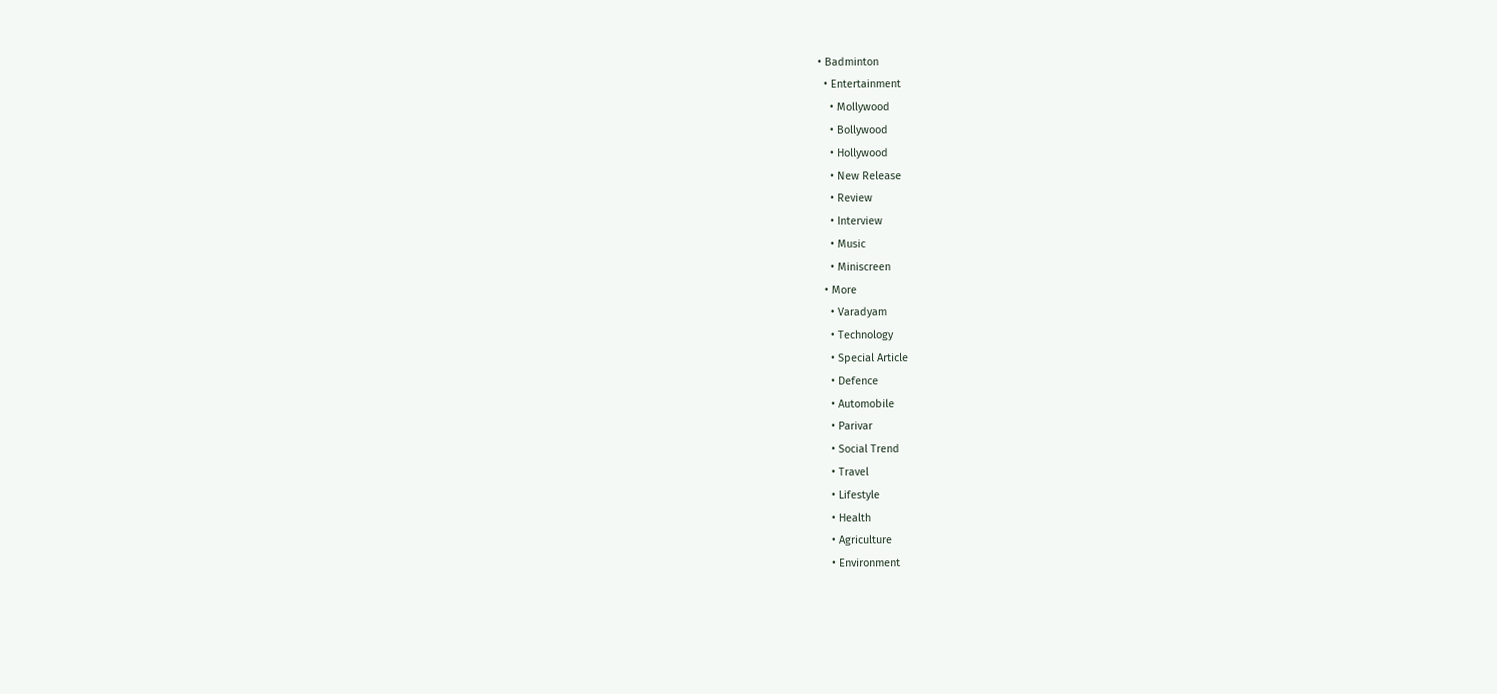• Badminton
  • Entertainment
    • Mollywood
    • Bollywood
    • Hollywood
    • New Release
    • Review
    • Interview
    • Music
    • Miniscreen
  • More
    • Varadyam
    • Technology
    • Special Article
    • Defence
    • Automobile
    • Parivar
    • Social Trend
    • Travel
    • Lifestyle
    • Health
    • Agriculture
    • Environment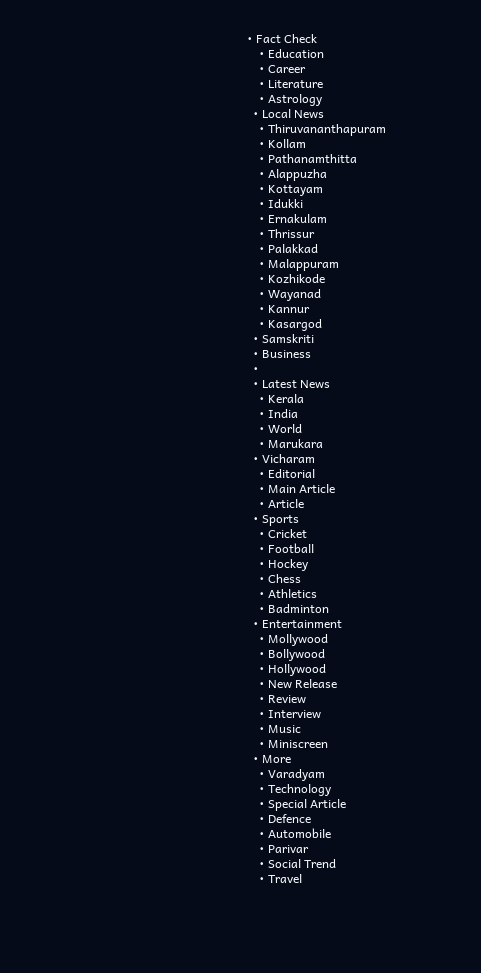• Fact Check
    • Education
    • Career
    • Literature
    • Astrology
  • Local News
    • Thiruvananthapuram
    • Kollam
    • Pathanamthitta
    • Alappuzha
    • Kottayam
    • Idukki
    • Ernakulam
    • Thrissur
    • Palakkad
    • Malappuram
    • Kozhikode
    • Wayanad
    • Kannur
    • Kasargod
  • Samskriti
  • Business
  •
  • Latest News
    • Kerala
    • India
    • World
    • Marukara
  • Vicharam
    • Editorial
    • Main Article
    • Article
  • Sports
    • Cricket
    • Football
    • Hockey
    • Chess
    • Athletics
    • Badminton
  • Entertainment
    • Mollywood
    • Bollywood
    • Hollywood
    • New Release
    • Review
    • Interview
    • Music
    • Miniscreen
  • More
    • Varadyam
    • Technology
    • Special Article
    • Defence
    • Automobile
    • Parivar
    • Social Trend
    • Travel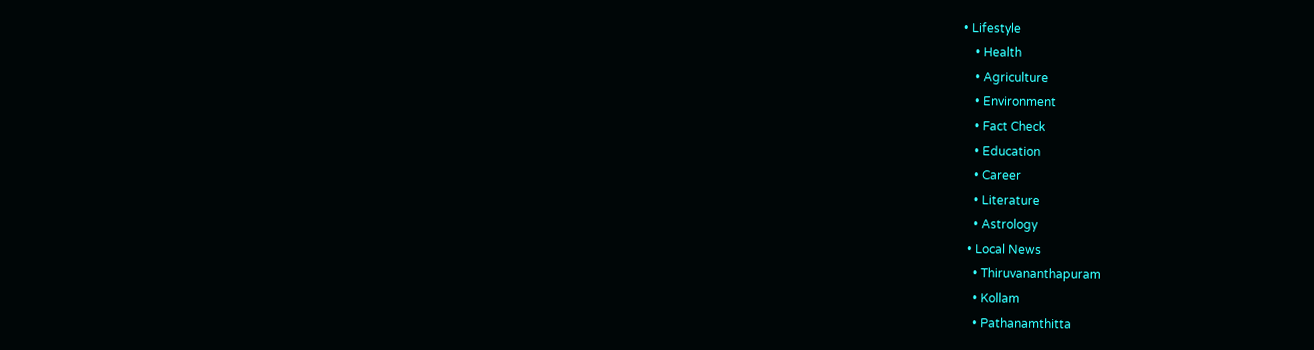• Lifestyle
    • Health
    • Agriculture
    • Environment
    • Fact Check
    • Education
    • Career
    • Literature
    • Astrology
  • Local News
    • Thiruvananthapuram
    • Kollam
    • Pathanamthitta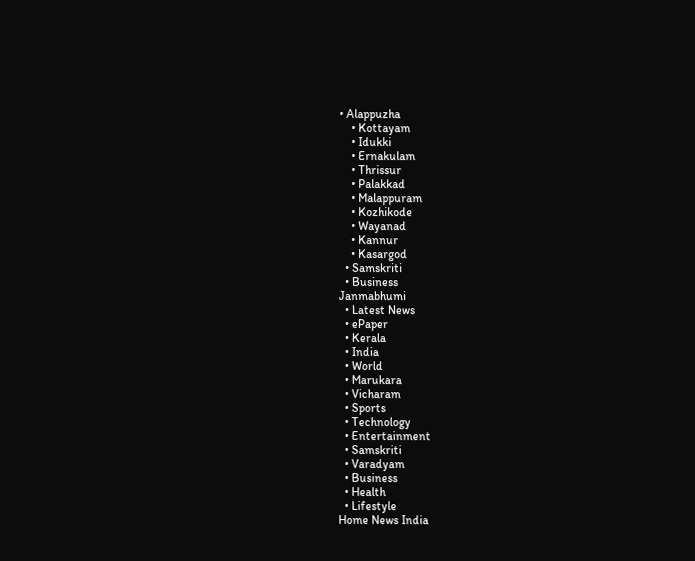• Alappuzha
    • Kottayam
    • Idukki
    • Ernakulam
    • Thrissur
    • Palakkad
    • Malappuram
    • Kozhikode
    • Wayanad
    • Kannur
    • Kasargod
  • Samskriti
  • Business
Janmabhumi
  • Latest News
  • ePaper
  • Kerala
  • India
  • World
  • Marukara
  • Vicharam
  • Sports
  • Technology
  • Entertainment
  • Samskriti
  • Varadyam
  • Business
  • Health
  • Lifestyle
Home News India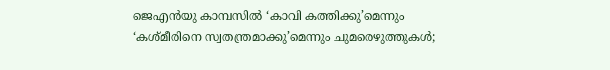ജെഎന്‍യു കാമ്പസില്‍ ‘കാവി കത്തിക്കു’മെന്നും ‘കശ്മീരിനെ സ്വതന്ത്രമാക്കു’മെന്നും ചുമരെഴുത്തുകള്‍;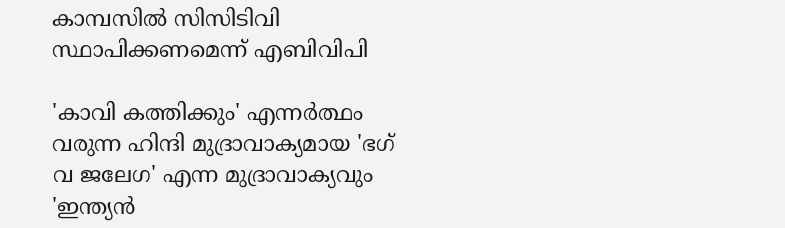കാമ്പസില്‍ സിസിടിവി സ്ഥാപിക്കണമെന്ന് എബിവിപി

'കാവി കത്തിക്കും' എന്നര്‍ത്ഥം വരുന്ന ഹിന്ദി മുദ്രാവാക്യമായ 'ഭഗ് വ ജലേഗ' എന്ന മുദ്രാവാക്യവും 'ഇന്ത്യന്‍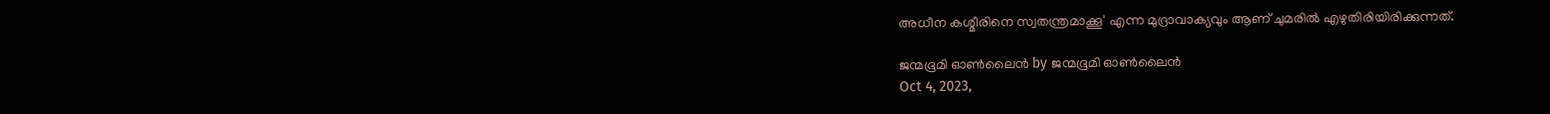അധീന കശ്മീരിനെ സ്വതന്ത്രമാക്കൂ' എന്ന മുദ്രാവാക്യവും ആണ് ചുമരില്‍ എഴുതിരിയിരിക്കുന്നത്.

ജന്മഭൂമി ഓണ്‍ലൈന്‍ by ജന്മഭൂമി ഓണ്‍ലൈന്‍
Oct 4, 2023,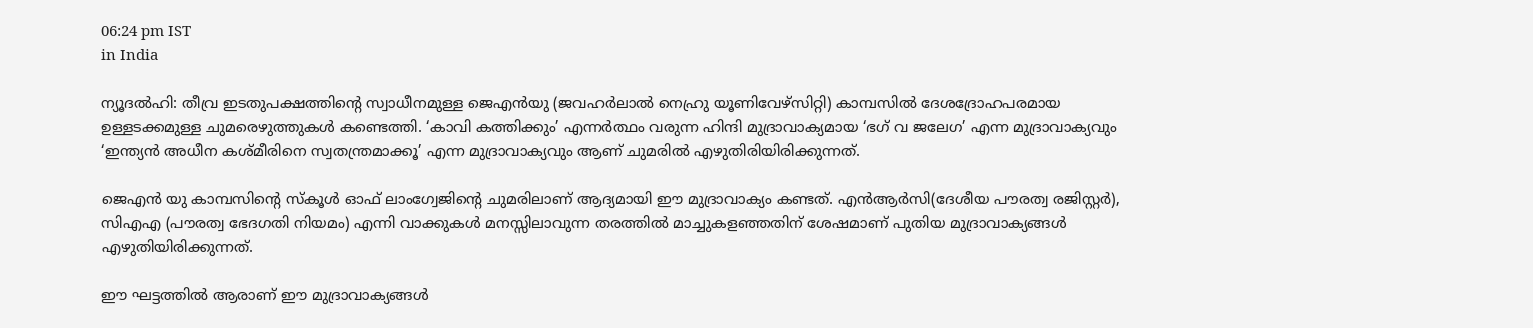06:24 pm IST
in India

ന്യൂദല്‍ഹി: തീവ്ര ഇടതുപക്ഷത്തിന്റെ സ്വാധീനമുള്ള ജെഎന്‍യു (ജവഹര്‍ലാല്‍ നെഹ്രു യൂണിവേഴ്സിറ്റി) കാമ്പസില്‍ ദേശദ്രോഹപരമായ ഉള്ളടക്കമുള്ള ചുമരെഴുത്തുകള്‍ കണ്ടെത്തി. ‘കാവി കത്തിക്കും’ എന്നര്‍ത്ഥം വരുന്ന ഹിന്ദി മുദ്രാവാക്യമായ ‘ഭഗ് വ ജലേഗ’ എന്ന മുദ്രാവാക്യവും ‘ഇന്ത്യന്‍ അധീന കശ്മീരിനെ സ്വതന്ത്രമാക്കൂ’ എന്ന മുദ്രാവാക്യവും ആണ് ചുമരില്‍ എഴുതിരിയിരിക്കുന്നത്.

ജെഎന്‍ യു കാമ്പസിന്റെ സ്കൂള്‍ ഓഫ് ലാംഗ്വേജിന്റെ ചുമരിലാണ് ആദ്യമായി ഈ മുദ്രാവാക്യം കണ്ടത്. എന്‍ആര്‍സി(ദേശീയ പൗരത്വ രജിസ്റ്റര്‍), സിഎഎ (പൗരത്വ ഭേദഗതി നിയമം) എന്നി വാക്കുകള്‍ മനസ്സിലാവുന്ന തരത്തില്‍ മാച്ചുകളഞ്ഞതിന് ശേഷമാണ് പുതിയ മുദ്രാവാക്യങ്ങള്‍ എഴുതിയിരിക്കുന്നത്.

ഈ ഘട്ടത്തില്‍ ആരാണ് ഈ മുദ്രാവാക്യങ്ങള്‍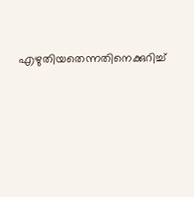എഴുതിയതെന്നതിനെക്കുറിച്ച്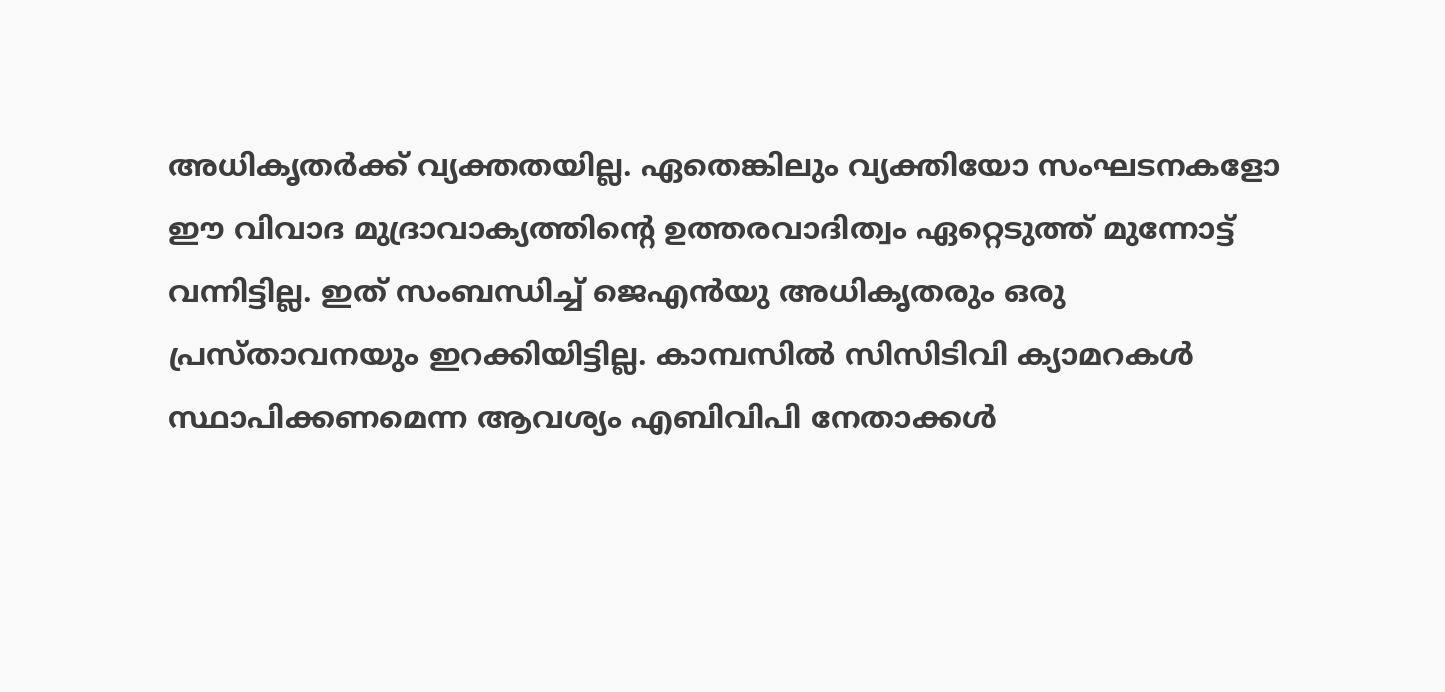അധികൃതര്‍ക്ക് വ്യക്തതയില്ല. ഏതെങ്കിലും വ്യക്തിയോ സംഘടനകളോ ഈ വിവാദ മുദ്രാവാക്യത്തിന്റെ ഉത്തരവാദിത്വം ഏറ്റെടുത്ത് മുന്നോട്ട് വന്നിട്ടില്ല. ഇത് സംബന്ധിച്ച് ജെഎന്‍യു അധികൃതരും ഒരു പ്രസ്താവനയും ഇറക്കിയിട്ടില്ല. കാമ്പസില്‍ സിസിടിവി ക്യാമറകള്‍ സ്ഥാപിക്കണമെന്ന ആവശ്യം എബിവിപി നേതാക്കള്‍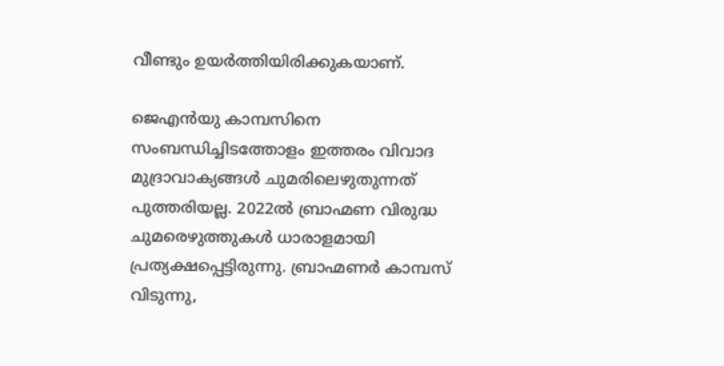വീണ്ടും ഉയര്‍ത്തിയിരിക്കുകയാണ്.

ജെഎന്‍യു കാമ്പസിനെ സംബന്ധിച്ചിടത്തോളം ഇത്തരം വിവാദ മുദ്രാവാക്യങ്ങള്‍ ചുമരിലെഴുതുന്നത് പുത്തരിയല്ല. 2022ല്‍ ബ്രാഹ്മണ വിരുദ്ധ ചുമരെഴുത്തുകള്‍ ധാരാളമായി പ്രത്യക്ഷപ്പെട്ടിരുന്നു. ബ്രാഹ്മണര്‍ കാമ്പസ് വിടുന്നു,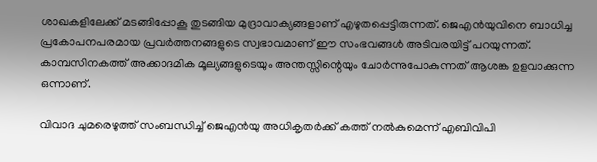ശാഖകളിലേക്ക് മടങ്ങിപ്പോകൂ തുടങ്ങിയ മുദ്രാവാക്യങ്ങളാണ് എഴുതപ്പെട്ടിരുന്നത്. ജെഎന്‍യുവിനെ ബാധിച്ച പ്രകോപനപരമായ പ്രവര്‍ത്തനങ്ങളുടെ സ്വഭാവമാണ് ഈ സംഭവങ്ങള്‍ അടിവരയിട്ട് പറയുന്നത്. കാമ്പസിനകത്ത് അക്കാദമിക മൂല്യങ്ങളുടെയും അന്തസ്സിന്റെയും ചോര്‍ന്നുപോകുന്നത് ആശങ്ക ഉളവാക്കുന്ന ഒന്നാണ്.

വിവാദ ചുമരെഴുത്ത് സംബന്ധിച്ച് ജെഎന്‍യു അധികൃതര്‍ക്ക് കത്ത് നല്‍കുമെന്ന് എബിവിപി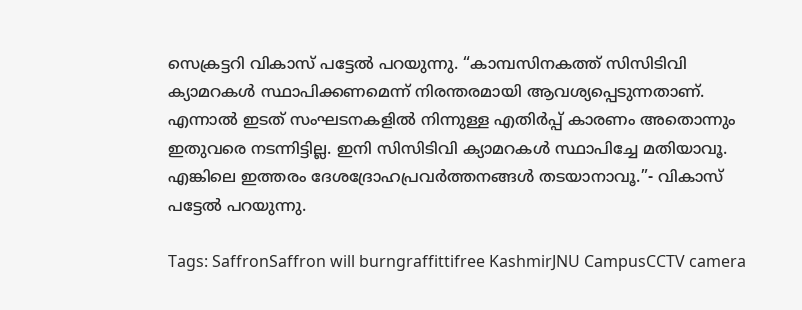സെക്രട്ടറി വികാസ് പട്ടേല്‍ പറയുന്നു. “കാമ്പസിനകത്ത് സിസിടിവി ക്യാമറകള്‍ സ്ഥാപിക്കണമെന്ന് നിരന്തരമായി ആവശ്യപ്പെടുന്നതാണ്. എന്നാല്‍ ഇടത് സംഘടനകളില്‍ നിന്നുള്ള എതിര്‍പ്പ് കാരണം അതൊന്നും ഇതുവരെ നടന്നിട്ടില്ല. ഇനി സിസിടിവി ക്യാമറകള്‍ സ്ഥാപിച്ചേ മതിയാവൂ. എങ്കിലെ ഇത്തരം ദേശദ്രോഹപ്രവര്‍ത്തനങ്ങള്‍ തടയാനാവൂ.”- വികാസ് പട്ടേല്‍ പറയുന്നു.

Tags: SaffronSaffron will burngraffittifree KashmirJNU CampusCCTV camera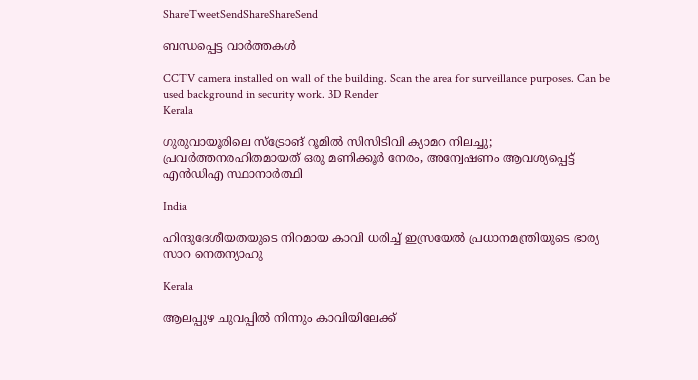ShareTweetSendShareShareSend

ബന്ധപ്പെട്ട വാര്‍ത്തകള്‍

CCTV camera installed on wall of the building. Scan the area for surveillance purposes. Can be used background in security work. 3D Render
Kerala

ഗുരുവായൂരിലെ സ്ട്രോങ് റൂമിൽ സിസിടിവി ക്യാമറ നിലച്ചു; പ്രവർത്തനരഹിതമായത് ഒരു മണിക്കൂർ നേരം, അന്വേഷണം ആവശ്യപ്പെട്ട് എൻഡിഎ സ്ഥാനാർത്ഥി

India

ഹിന്ദുദേശീയതയുടെ നിറമായ കാവി ധരിച്ച് ഇസ്രയേല്‍ പ്രധാനമന്ത്രിയുടെ ഭാര്യ സാറ നെതന്യാഹു

Kerala

ആലപ്പുഴ ചുവപ്പില്‍ നിന്നും കാവിയിലേക്ക്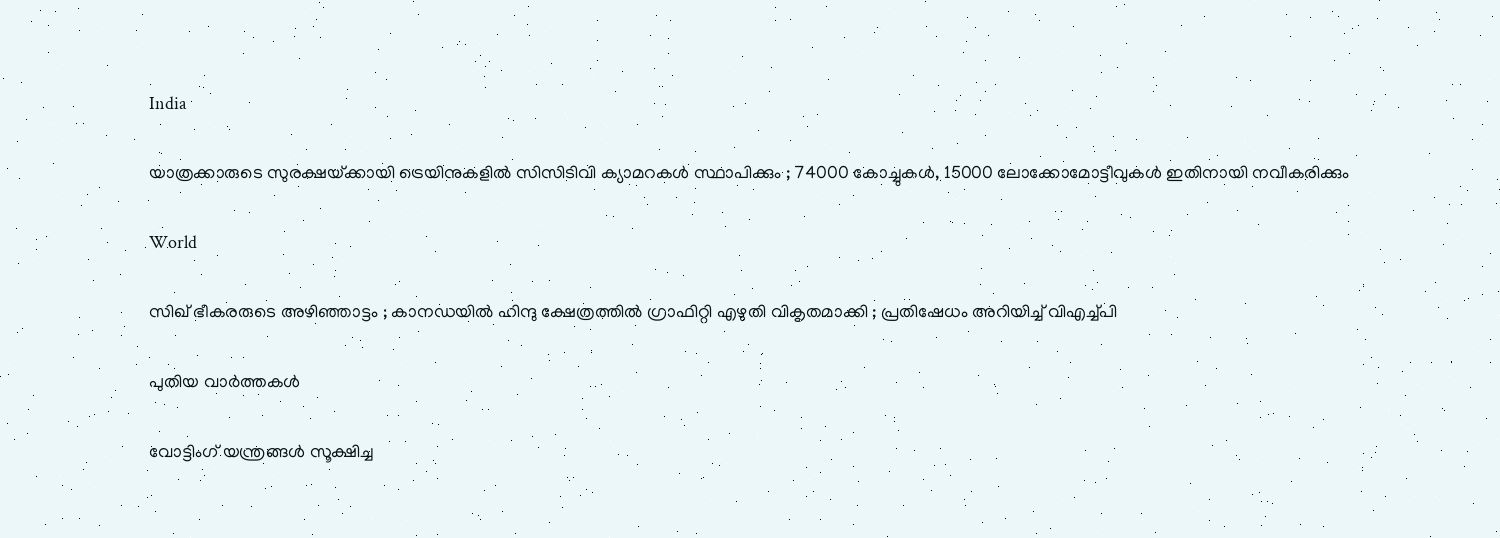India

യാത്രക്കാരുടെ സുരക്ഷയ്‌ക്കായി ട്രെയിനുകളിൽ സിസിടിവി ക്യാമറകൾ സ്ഥാപിക്കും ; 74000 കോച്ചുകൾ, 15000 ലോക്കോമോട്ടീവുകൾ ഇതിനായി നവീകരിക്കും

World

സിഖ് ഭീകരരുടെ അഴിഞ്ഞാട്ടം ; കാനഡയിൽ ഹിന്ദു ക്ഷേത്രത്തിൽ ഗ്രാഫിറ്റി എഴുതി വികൃതമാക്കി ; പ്രതിഷേധം അറിയിച്ച് വിഎച്ച്പി

പുതിയ വാര്‍ത്തകള്‍

വോട്ടിംഗ് യന്ത്രങ്ങള്‍ സൂക്ഷിച്ച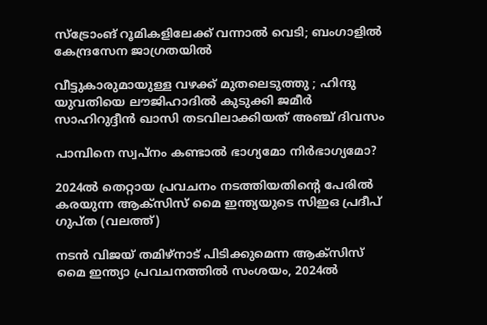സ്ട്രോംങ് റൂമികളിലേക്ക് വന്നാല്‍ വെടി; ബംഗാളില്‍ കേന്ദ്രസേന ജാഗ്രതയില്‍

വീട്ടുകാരുമായുള്ള വഴക്ക് മുതലെടുത്തു ; ഹിന്ദു യുവതിയെ ലൗജിഹാദിൽ കുടുക്കി ജമീർ സാഹിറുദ്ദീൻ ഖാസി തടവിലാക്കിയത് അഞ്ച് ദിവസം

പാമ്പിനെ സ്വപ്നം കണ്ടാൽ ഭാഗ്യമോ നിർഭാഗ്യമോ?

2024ല്‍ തെറ്റായ പ്രവചനം നടത്തിയതിന്‍റെ പേരില്‍ കരയുന്ന ആക്സിസ് മൈ ഇന്ത്യയുടെ സിഇഒ പ്രദീപ് ഗുപ്ത (വലത്ത്)

നടന്‍ വിജയ് തമിഴ്നാട് പിടിക്കുമെന്ന ആക്സിസ് മൈ ഇന്ത്യാ പ്രവചനത്തില്‍ സംശയം, 2024ല്‍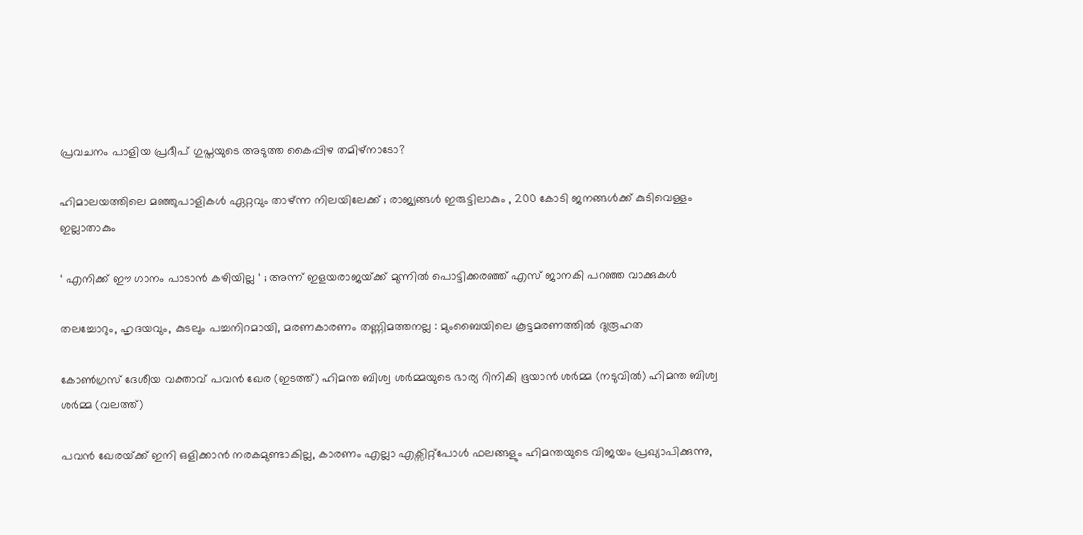പ്രവചനം പാളിയ പ്രദീപ് ഗുപ്തയുടെ അടുത്ത കൈപ്പിഴ തമിഴ്നാടോ?

ഹിമാലയത്തിലെ മഞ്ഞുപാളികൾ ഏറ്റവും താഴ്ന്ന നിലയിലേക്ക് ; രാജ്യങ്ങൾ ഇരുട്ടിലാകും , 200 കോടി ജനങ്ങൾക്ക് കുടിവെള്ളം ഇല്ലാതാകും

‘ എനിക്ക് ഈ ഗാനം പാടാൻ കഴിയില്ല ‘ ; അന്ന് ഇളയരാജയ്‌ക്ക് മുന്നിൽ പൊട്ടിക്കരഞ്ഞ് എസ് ജാനകി പറഞ്ഞ വാക്കുകൾ

തലച്ചോറും, ഹൃദയവും, കുടലും പച്ചനിറമായി, മരണകാരണം തണ്ണിമത്തനല്ല : മുംബൈയിലെ കൂട്ടമരണത്തിൽ ദുരൂഹത

കോണ്‍ഗ്രസ് ദേശീയ വക്താവ് പവന്‍ ഖേര (ഇടത്ത്) ഹിമന്ത ബിശ്വ ശര്‍മ്മയുടെ ഭാര്യ റിനികി ഭൂയാന്‍ ശര്‍മ്മ (നടുവില്‍) ഹിമന്ത ബിശ്വ ശര്‍മ്മ (വലത്ത്)

പവന്‍ ഖേരയ്‌ക്ക് ഇനി ഒളിക്കാന്‍ നരകമുണ്ടാകില്ല, കാരണം എല്ലാ എക്സിറ്റ്പോള്‍ ഫലങ്ങളും ഹിമന്തയുടെ വിജയം പ്രഖ്യാപിക്കുന്നു,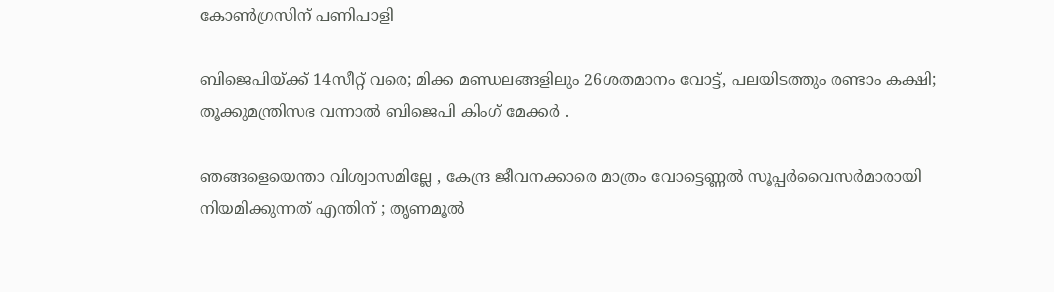കോണ്‍ഗ്രസിന് പണിപാളി

ബിജെപിയ്‌ക്ക് 14സീറ്റ് വരെ; മിക്ക മണ്ഡലങ്ങളിലും 26ശതമാനം വോട്ട്, പലയിടത്തും രണ്ടാം കക്ഷി; തൂക്കുമന്ത്രിസഭ വന്നാല്‍ ബിജെപി കിംഗ് മേക്കര്‍ .

ഞങ്ങളെയെന്താ വിശ്വാസമില്ലേ , കേന്ദ്ര ജീവനക്കാരെ മാത്രം വോട്ടെണ്ണൽ സൂപ്പർവൈസർമാരായി നിയമിക്കുന്നത് എന്തിന് ; തൃണമൂൽ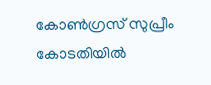കോൺഗ്രസ് സുപ്രീം കോടതിയിൽ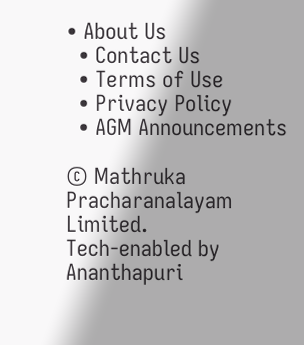• About Us
  • Contact Us
  • Terms of Use
  • Privacy Policy
  • AGM Announcements

© Mathruka Pracharanalayam Limited.
Tech-enabled by Ananthapuri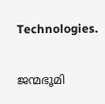Technologies.

ജന്മഭൂമി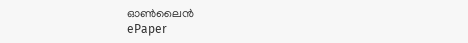ഓണ്‍ലൈന്‍
ePaper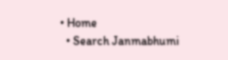• Home
  • Search Janmabhumi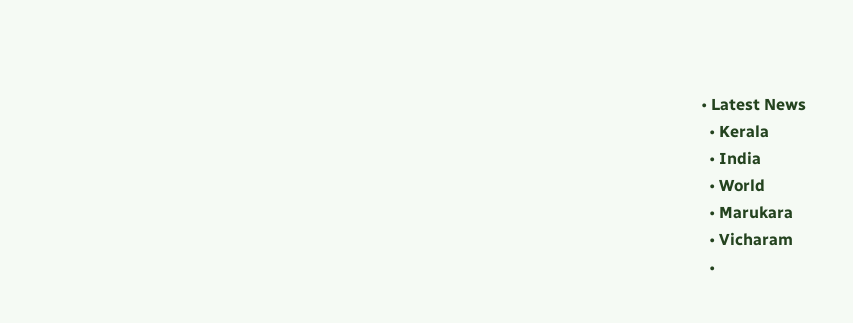• Latest News
  • Kerala
  • India
  • World
  • Marukara
  • Vicharam
  •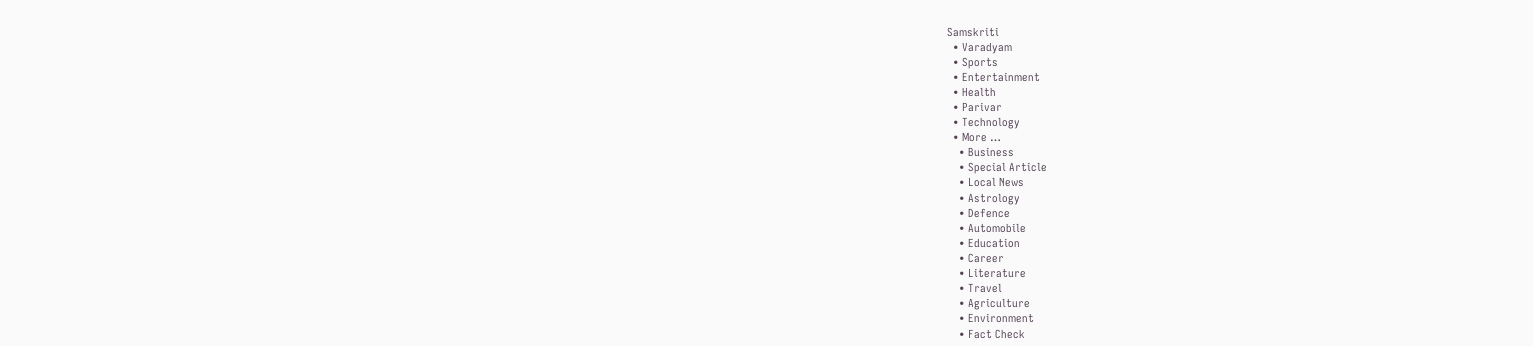Samskriti
  • Varadyam
  • Sports
  • Entertainment
  • Health
  • Parivar
  • Technology
  • More …
    • Business
    • Special Article
    • Local News
    • Astrology
    • Defence
    • Automobile
    • Education
    • Career
    • Literature
    • Travel
    • Agriculture
    • Environment
    • Fact Check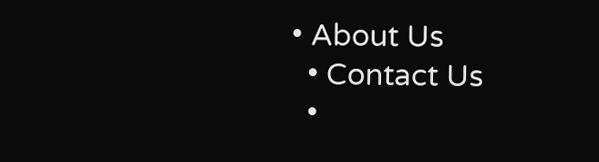• About Us
  • Contact Us
  •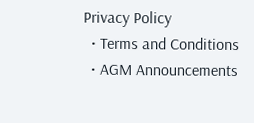Privacy Policy
  • Terms and Conditions
  • AGM Announcements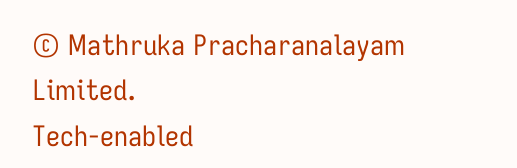© Mathruka Pracharanalayam Limited.
Tech-enabled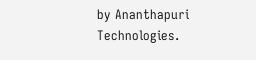by Ananthapuri Technologies.